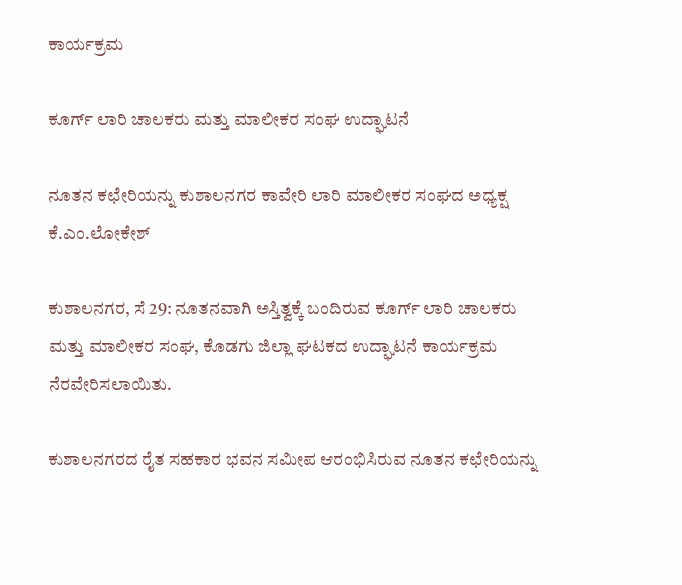ಕಾರ್ಯಕ್ರಮ

ಕೂರ್ಗ್ ಲಾರಿ ಚಾಲಕರು‌ ಮತ್ತು‌ ಮಾಲೀಕರ ಸಂಘ ಉದ್ಘಾಟನೆ

ನೂತನ ಕಛೇರಿಯನ್ನು ಕುಶಾಲನಗರ ಕಾವೇರಿ ಲಾರಿ ಮಾಲೀಕರ ಸಂಘದ ಅಧ್ಯಕ್ಷ ಕೆ.ಎಂ.ಲೋಕೇಶ್

ಕುಶಾಲನಗರ, ಸೆ 29: ನೂತನವಾಗಿ ಅಸ್ತಿತ್ವಕ್ಕೆ ಬಂದಿರುವ ಕೂರ್ಗ್ ಲಾರಿ ಚಾಲಕರು‌ ಮತ್ತು‌ ಮಾಲೀಕರ ಸಂಘ, ಕೊಡಗು ಜಿಲ್ಲಾ ಘಟಕದ ಉದ್ಘಾಟನೆ ಕಾರ್ಯಕ್ರಮ ನೆರವೇರಿಸಲಾಯಿತು.

ಕುಶಾಲನಗರದ ರೈತ ಸಹಕಾರ ಭವನ‌ ಸಮೀಪ ಆರಂಭಿಸಿರುವ ನೂತನ ಕಛೇರಿಯನ್ನು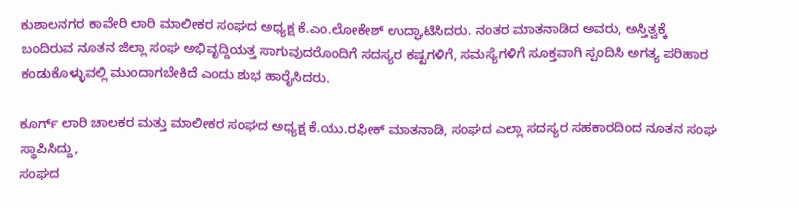ಕುಶಾಲನಗರ ಕಾವೇರಿ ಲಾರಿ ಮಾಲೀಕರ ಸಂಘದ ಅಧ್ಯಕ್ಷ ಕೆ.ಎಂ.ಲೋಕೇಶ್ ಉದ್ಘಾಟಿಸಿದರು. ನಂತರ ಮಾತನಾಡಿದ ಅವರು, ಅಸ್ತಿತ್ವಕ್ಕೆ ಬಂದಿರುವ ನೂತನ‌ ಜಿಲ್ಲಾ ಸಂಘ ಅಭಿವೃದ್ದಿಯತ್ತ ಸಾಗುವುದರೊಂದಿಗೆ ಸದಸ್ಯರ ಕಷ್ಟಗಳಿಗೆ, ಸಮಸ್ಯೆಗಳಿಗೆ ಸೂಕ್ತವಾಗಿ ಸ್ಪಂದಿಸಿ ಅಗತ್ಯ ಪರಿಹಾರ ಕಂಡುಕೊಳ್ಳುವಲ್ಲಿ ಮುಂದಾಗಬೇಕಿದೆ ಎಂದು ಶುಭ ಹಾರೈಸಿದರು.

ಕೂರ್ಗ್ ಲಾರಿ ಚಾಲಕರ ಮತ್ತು‌ ಮಾಲೀಕರ ಸಂಘದ ಅಧ್ಯಕ್ಷ ಕೆ.ಯು.ರಫೀಕ್ ಮಾತನಾಡಿ, ಸಂಘದ ಎಲ್ಲಾ ಸದಸ್ಯರ ಸಹಕಾರದಿಂದ ನೂತನ ಸಂಘ ಸ್ಥಾಪಿಸಿದ್ದು,
ಸಂಘದ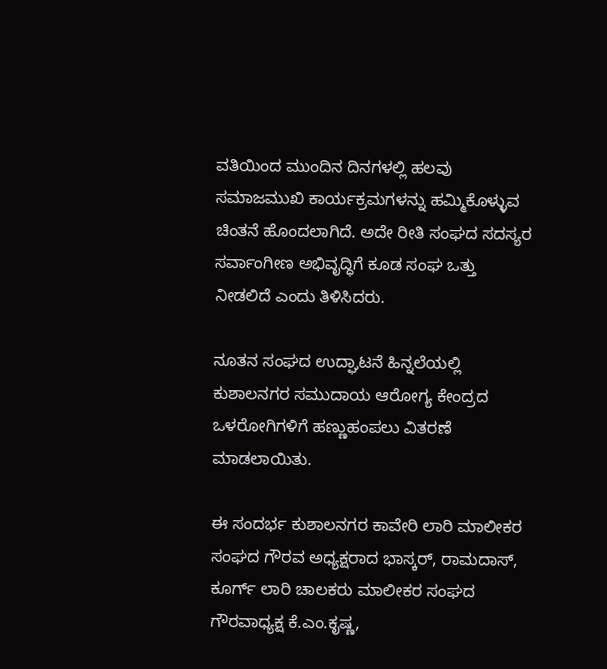ವತಿಯಿಂದ ಮುಂದಿನ ದಿನಗಳಲ್ಲಿ ಹಲವು ಸಮಾಜಮುಖಿ‌ ಕಾರ್ಯಕ್ರಮಗಳನ್ನು‌ ಹಮ್ಮಿಕೊಳ್ಳುವ ಚಿಂತನೆ ಹೊಂದಲಾಗಿದೆ. ಅದೇ ರೀತಿ ಸಂಘದ ಸದಸ್ಯರ ಸರ್ವಾಂಗೀಣ ಅಭಿವೃದ್ಧಿಗೆ ಕೂಡ ಸಂಘ ಒತ್ತು ನೀಡಲಿದೆ ಎಂದು ತಿಳಿಸಿದರು.

ನೂತನ ಸಂಘದ ಉದ್ಘಾಟನೆ ಹಿನ್ನಲೆಯಲ್ಲಿ ಕುಶಾಲನಗರ ಸಮುದಾಯ ಆರೋಗ್ಯ ಕೇಂದ್ರದ ಒಳರೋಗಿಗಳಿಗೆ ಹಣ್ಣುಹಂಪಲು ವಿತರಣೆ ಮಾಡಲಾಯಿತು.

ಈ ಸಂದರ್ಭ ಕುಶಾಲನಗರ ಕಾವೇರಿ ಲಾರಿ ಮಾಲೀಕರ ಸಂಘದ ಗೌರವ ಅಧ್ಯಕ್ಷರಾದ ಭಾಸ್ಕರ್, ರಾಮದಾಸ್, ಕೂರ್ಗ್ ಲಾರಿ ಚಾಲಕರು ಮಾಲೀಕರ ಸಂಘದ ಗೌರವಾಧ್ಯಕ್ಷ ಕೆ.ಎಂ.ಕೃಷ್ಣ,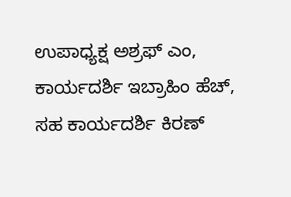ಉಪಾಧ್ಯಕ್ಷ ಅಶ್ರಫ್ ಎಂ, ಕಾರ್ಯದರ್ಶಿ ಇಬ್ರಾಹಿಂ ಹೆಚ್, ಸಹ ಕಾರ್ಯದರ್ಶಿ ಕಿರಣ್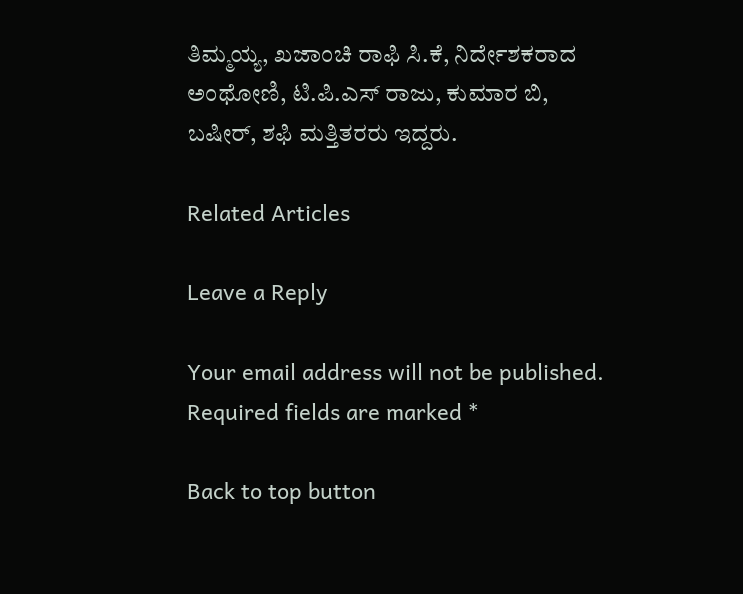ತಿಮ್ಮಯ್ಯ, ಖಜಾಂಚಿ ರಾಫಿ ಸಿ.ಕೆ, ನಿರ್ದೇಶಕರಾದ ಅಂಥೋಣಿ, ಟಿ.ಪಿ.ಎಸ್ ರಾಜು, ಕುಮಾರ ಬಿ, ಬಷೀರ್, ಶಫಿ ಮತ್ತಿತರರು ಇದ್ದರು.

Related Articles

Leave a Reply

Your email address will not be published. Required fields are marked *

Back to top button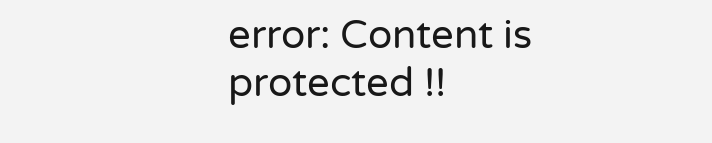error: Content is protected !!